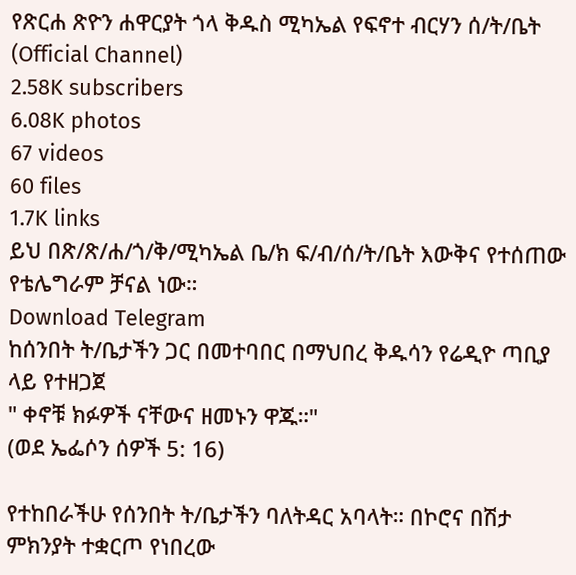የጽርሐ ጽዮን ሐዋርያት ጎላ ቅዱስ ሚካኤል የፍኖተ ብርሃን ሰ/ት/ቤት (Official Channel)
2.58K subscribers
6.08K photos
67 videos
60 files
1.7K links
ይህ በጽ/ጽ/ሐ/ጎ/ቅ/ሚካኤል ቤ/ክ ፍ/ብ/ሰ/ት/ቤት እውቅና የተሰጠው የቴሌግራም ቻናል ነው።
Download Telegram
ከሰንበት ት/ቤታችን ጋር በመተባበር በማህበረ ቅዱሳን የሬዲዮ ጣቢያ ላይ የተዘጋጀ
" ቀኖቹ ክፉዎች ናቸውና ዘመኑን ዋጁ።"
(ወደ ኤፌሶን ሰዎች 5: 16)

የተከበራችሁ የሰንበት ት/ቤታችን ባለትዳር አባላት። በኮሮና በሽታ ምክንያት ተቋርጦ የነበረው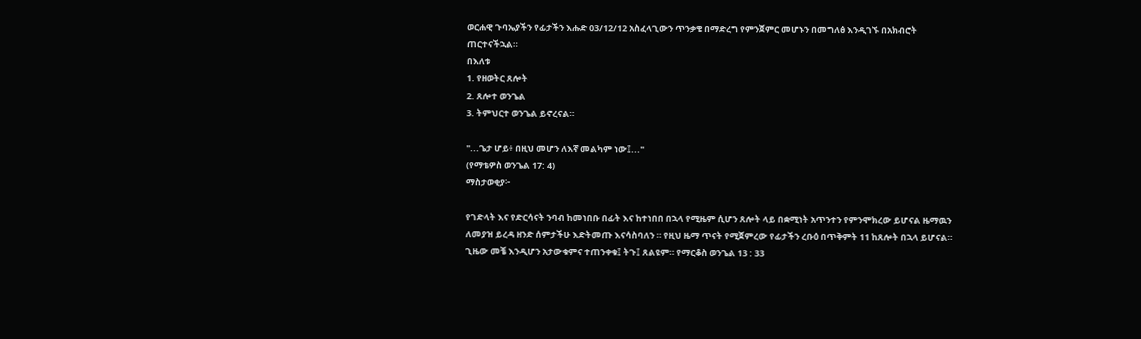ወርሐዊ ጉባኤያችን የፊታችን እሑድ 03/12/12 አስፈላጊውን ጥንቃቄ በማድረግ የምንጀምር መሆኑን በመግለፅ እንዲገኙ በአክብሮት ጠርተናችኋል።
በእለቱ
1. የዘወትር ጸሎት
2. ጸሎተ ወንጌል
3. ትምህርተ ወንጌል ይኖረናል።

"...ጌታ ሆይ፥ በዚህ መሆን ለእኛ መልካም ነው፤..."
(የማቴዎስ ወንጌል 17: 4)
ማስታወቂያ፦

የገድላት እና የድርሳናት ንባብ ከመነበቡ በፊት እና ከተነበበ በኋላ የሚዜም ሲሆን ጸሎት ላይ በቋሚነት አጥንተን የምንሞክረው ይሆናል ዜማዉን ለመያዝ ይረዳ ዘንድ ሰምታችሁ እድትመጡ እናሳስባለን ። የዚህ ዜማ ጥናት የሚጀምረው የፊታችን ረቡዕ በጥቅምት 11 ከጸሎት በኋላ ይሆናል።
ጊዜው መቼ እንዲሆን አታውቁምና ተጠንቀቁ፤ ትጉ፤ ጸልዩም። የማርቆስ ወንጌል 13 : 33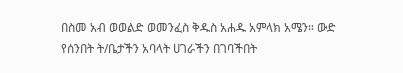በስመ አብ ወወልድ ወመንፈስ ቅዱስ አሐዱ አምላክ አሜን። ውድ የሰንበት ት/ቤታችን አባላት ሀገራችን በገባችበት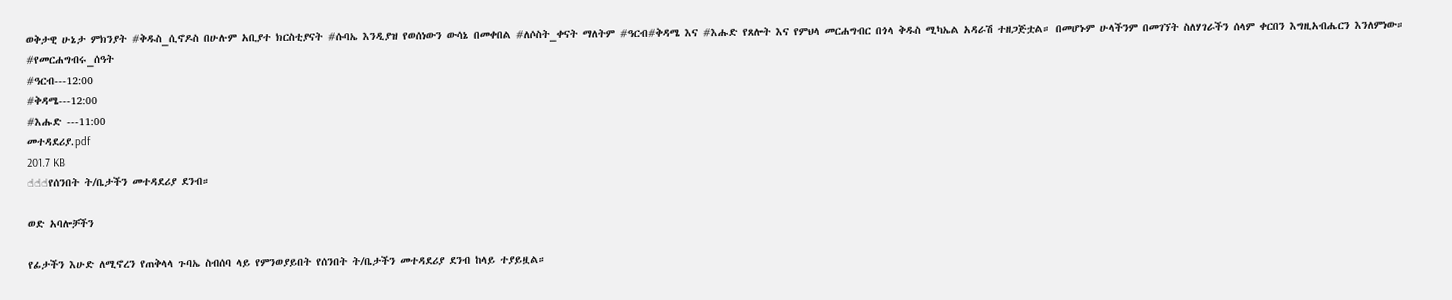ወቅታዊ ሁኔታ ምክንያት #ቅዱስ_ሲኖዶስ በሁሉም አቢያተ ክርስቲያናት #ሱባኤ እንዲያዝ የወሰነውን ውሳኔ በመቀበል #ለሶስት_ቀናት ማለትም #ዓርብ#ቅዳሜ እና #እሑድ የጸሎት እና የምህላ መርሐግብር በጎላ ቅዱስ ሚካኤል አዳራሽ ተዘጋጅቷል። በመሆኑም ሁላችንም በመገኘት ስለሃገራችን ሰላም ቀርበን እግዚአብሔርን እንለምነው።
#የመርሐግብሩ_ሰዓት
#ዓርብ---12:00
#ቅዳሜ---12:00
#እሑድ ---11:00
መተዳደሪያ.pdf
201.7 KB
☝☝☝የሰንበት ት/ቤታችን መተዳደሪያ ደንብ።

ወድ አባሎቻችን

የፊታችን እሁድ ለሚኖረን የጠቅላላ ጉባኤ ስብሰባ ላይ የምንወያይበት የሰንበት ት/ቤታችን መተዳደሪያ ደንብ ከላይ ተያይዟል።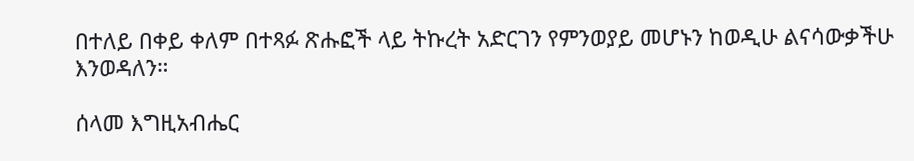በተለይ በቀይ ቀለም በተጻፉ ጽሑፎች ላይ ትኩረት አድርገን የምንወያይ መሆኑን ከወዲሁ ልናሳውቃችሁ እንወዳለን።

ሰላመ እግዚአብሔር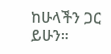ከሁላችን ጋር ይሁን።